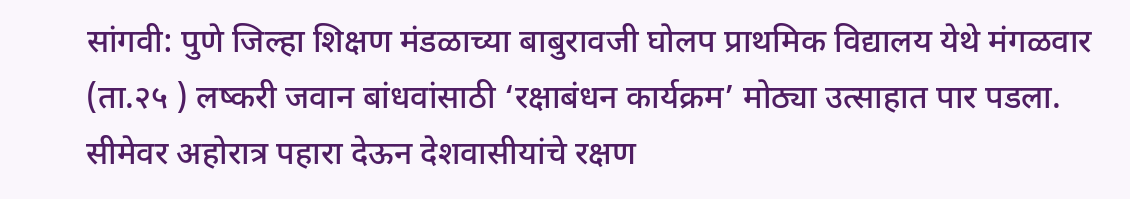सांगवी: पुणे जिल्हा शिक्षण मंडळाच्या बाबुरावजी घोलप प्राथमिक विद्यालय येथे मंगळवार (ता.२५ ) लष्करी जवान बांधवांसाठी ‘रक्षाबंधन कार्यक्रम’ मोठ्या उत्साहात पार पडला.
सीमेवर अहोरात्र पहारा देऊन देशवासीयांचे रक्षण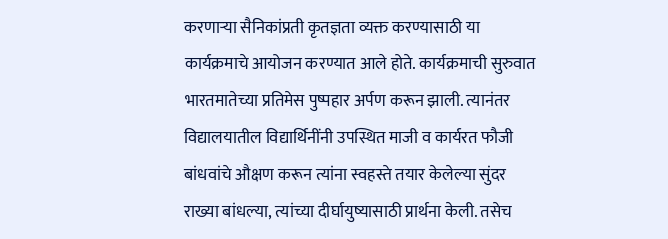करणाऱ्या सैनिकांप्रती कृतज्ञता व्यक्त करण्यासाठी या कार्यक्रमाचे आयोजन करण्यात आले होते. कार्यक्रमाची सुरुवात भारतमातेच्या प्रतिमेस पुष्पहार अर्पण करून झाली. त्यानंतर विद्यालयातील विद्यार्थिनींनी उपस्थित माजी व कार्यरत फौजी बांधवांचे औक्षण करून त्यांना स्वहस्ते तयार केलेल्या सुंदर राख्या बांधल्या, त्यांच्या दीर्घायुष्यासाठी प्रार्थना केली. तसेच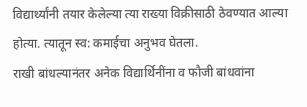विद्यार्थ्यांनी तयार केलेल्या त्या राख्या विक्रीसाठी ठेवण्यात आल्या होत्या. त्यातून स्व: कमाईचा अनुभव घेतला.
राखी बांधल्यानंतर अनेक विद्यार्थिनींना व फौजी बांधवांना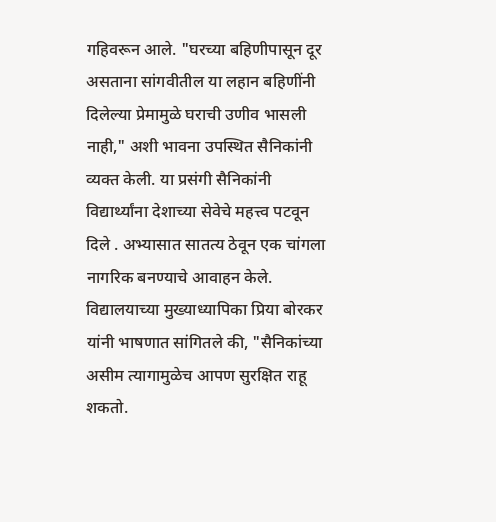गहिवरून आले. "घरच्या बहिणीपासून दूर असताना सांगवीतील या लहान बहिणींनी दिलेल्या प्रेमामुळे घराची उणीव भासली नाही," अशी भावना उपस्थित सैनिकांनी व्यक्त केली. या प्रसंगी सैनिकांनी विद्यार्थ्यांना देशाच्या सेवेचे महत्त्व पटवून दिले . अभ्यासात सातत्य ठेवून एक चांगला नागरिक बनण्याचे आवाहन केले.
विद्यालयाच्या मुख्याध्यापिका प्रिया बोरकर यांनी भाषणात सांगितले की, "सैनिकांच्या असीम त्यागामुळेच आपण सुरक्षित राहू शकतो.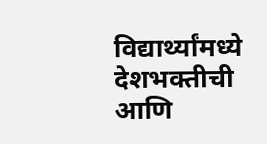विद्यार्थ्यांमध्ये देशभक्तीची आणि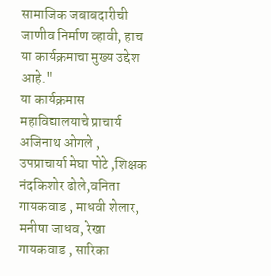सामाजिक जबाबदारीची जाणीव निर्माण व्हावी, हाच या कार्यक्रमाचा मुख्य उद्देश आहे."
या कार्यक्रमास
महाविद्यालयाचे प्राचार्य अजिनाथ ओगले , उपप्राचार्या मेघा पोटे ,शिक्षक नंदकिशोर ढोले,वनिता गायकवाड , माधवी शेलार, मनीषा जाधव, रेखा गायकवाड , सारिका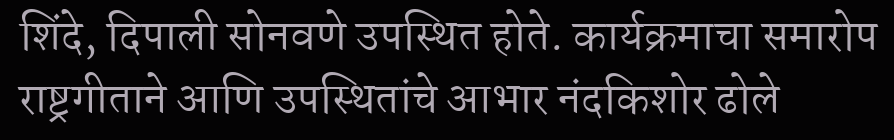शिंदे, दिपाली सोनवणे उपस्थित होते. कार्यक्रमाचा समारोप राष्ट्रगीताने आणि उपस्थितांचे आभार नंदकिशोर ढोले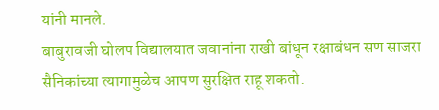यांनी मानले.
बाबुरावजी घोलप विद्यालयात जवानांना राखी बांधून रक्षाबंधन सण साजरा
सैनिकांच्या त्यागामुळेच आपण सुरक्षित राहू शकतो.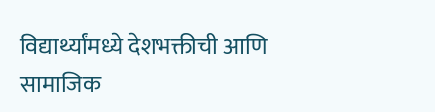विद्यार्थ्यांमध्ये देशभक्तीची आणि सामाजिक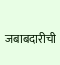जबाबदारीची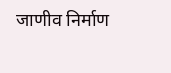जाणीव निर्माण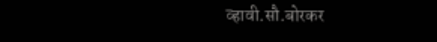व्हावी.सौ.बोरकर